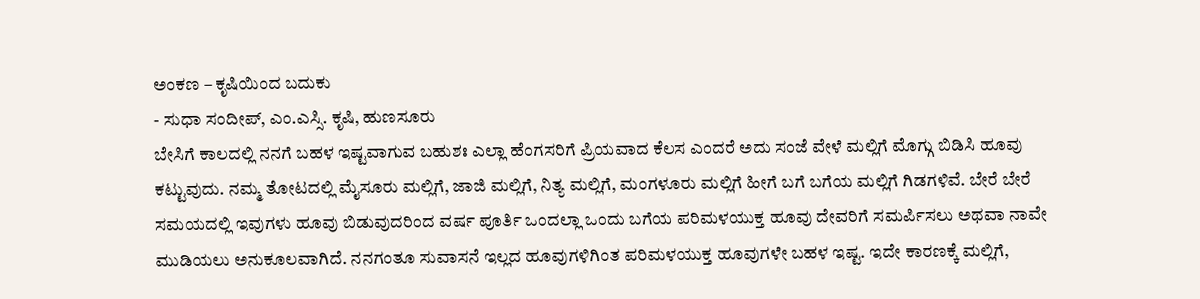ಅಂಕಣ – ಕೃಷಿಯಿಂದ ಬದುಕು
- ಸುಧಾ ಸಂದೀಪ್, ಎಂ.ಎಸ್ಸಿ. ಕೃಷಿ, ಹುಣಸೂರು
ಬೇಸಿಗೆ ಕಾಲದಲ್ಲಿ ನನಗೆ ಬಹಳ ಇಷ್ಟವಾಗುವ ಬಹುಶಃ ಎಲ್ಲಾ ಹೆಂಗಸರಿಗೆ ಪ್ರಿಯವಾದ ಕೆಲಸ ಎಂದರೆ ಅದು ಸಂಜೆ ವೇಳೆ ಮಲ್ಲಿಗೆ ಮೊಗ್ಗು ಬಿಡಿಸಿ ಹೂವು ಕಟ್ಟುವುದು. ನಮ್ಮ ತೋಟದಲ್ಲಿ ಮೈಸೂರು ಮಲ್ಲಿಗೆ, ಜಾಜಿ ಮಲ್ಲಿಗೆ, ನಿತ್ಯ ಮಲ್ಲಿಗೆ, ಮಂಗಳೂರು ಮಲ್ಲಿಗೆ ಹೀಗೆ ಬಗೆ ಬಗೆಯ ಮಲ್ಲಿಗೆ ಗಿಡಗಳಿವೆ. ಬೇರೆ ಬೇರೆ ಸಮಯದಲ್ಲಿ ಇವುಗಳು ಹೂವು ಬಿಡುವುದರಿಂದ ವರ್ಷ ಪೂರ್ತಿ ಒಂದಲ್ಲಾ ಒಂದು ಬಗೆಯ ಪರಿಮಳಯುಕ್ತ ಹೂವು ದೇವರಿಗೆ ಸಮರ್ಪಿಸಲು ಅಥವಾ ನಾವೇ ಮುಡಿಯಲು ಅನುಕೂಲವಾಗಿದೆ. ನನಗಂತೂ ಸುವಾಸನೆ ಇಲ್ಲದ ಹೂವುಗಳಿಗಿಂತ ಪರಿಮಳಯುಕ್ತ ಹೂವುಗಳೇ ಬಹಳ ಇಷ್ಟ. ಇದೇ ಕಾರಣಕ್ಕೆ ಮಲ್ಲಿಗೆ,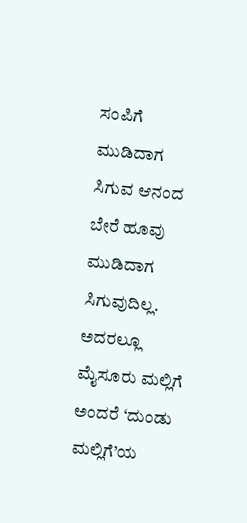ಸಂಪಿಗೆ ಮುಡಿದಾಗ ಸಿಗುವ ಆನಂದ ಬೇರೆ ಹೂವು ಮುಡಿದಾಗ ಸಿಗುವುದಿಲ್ಲ. ಅದರಲ್ಲೂ ಮೈಸೂರು ಮಲ್ಲಿಗೆ ಅಂದರೆ ‘ದುಂಡು ಮಲ್ಲಿಗೆ’ಯ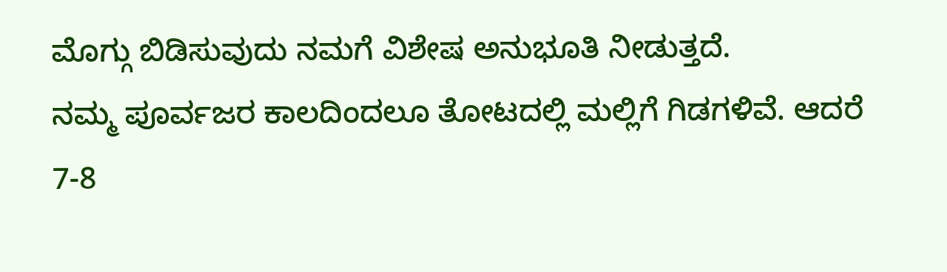ಮೊಗ್ಗು ಬಿಡಿಸುವುದು ನಮಗೆ ವಿಶೇಷ ಅನುಭೂತಿ ನೀಡುತ್ತದೆ.
ನಮ್ಮ ಪೂರ್ವಜರ ಕಾಲದಿಂದಲೂ ತೋಟದಲ್ಲಿ ಮಲ್ಲಿಗೆ ಗಿಡಗಳಿವೆ. ಆದರೆ 7-8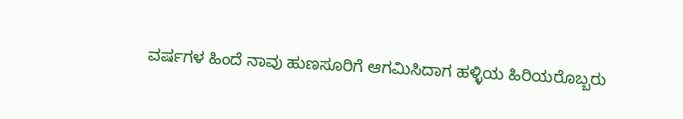ವರ್ಷಗಳ ಹಿಂದೆ ನಾವು ಹುಣಸೂರಿಗೆ ಆಗಮಿಸಿದಾಗ ಹಳ್ಳಿಯ ಹಿರಿಯರೊಬ್ಬರು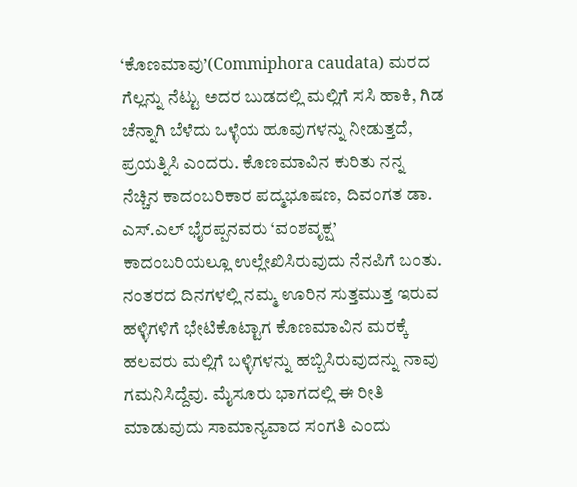‘ಕೊಣಮಾವು’(Commiphora caudata) ಮರದ ಗೆಲ್ಲನ್ನು ನೆಟ್ಟು ಅದರ ಬುಡದಲ್ಲಿ ಮಲ್ಲಿಗೆ ಸಸಿ ಹಾಕಿ, ಗಿಡ ಚೆನ್ನಾಗಿ ಬೆಳೆದು ಒಳ್ಳೆಯ ಹೂವುಗಳನ್ನು ನೀಡುತ್ತದೆ, ಪ್ರಯತ್ನಿಸಿ ಎಂದರು. ಕೊಣಮಾವಿನ ಕುರಿತು ನನ್ನ ನೆಚ್ಚಿನ ಕಾದಂಬರಿಕಾರ ಪದ್ಮಭೂಷಣ, ದಿವಂಗತ ಡಾ. ಎಸ್.ಎಲ್ ಭೈರಪ್ಪನವರು ‘ವಂಶವೃಕ್ಷ’ ಕಾದಂಬರಿಯಲ್ಲೂ ಉಲ್ಲೇಖಿಸಿರುವುದು ನೆನಪಿಗೆ ಬಂತು. ನಂತರದ ದಿನಗಳಲ್ಲಿ ನಮ್ಮ ಊರಿನ ಸುತ್ತಮುತ್ತ ಇರುವ ಹಳ್ಳಿಗಳಿಗೆ ಭೇಟಿಕೊಟ್ಟಾಗ ಕೊಣಮಾವಿನ ಮರಕ್ಕೆ ಹಲವರು ಮಲ್ಲಿಗೆ ಬಳ್ಳಿಗಳನ್ನು ಹಬ್ಬಿಸಿರುವುದನ್ನು ನಾವು ಗಮನಿಸಿದ್ದೆವು. ಮೈಸೂರು ಭಾಗದಲ್ಲಿ ಈ ರೀತಿ ಮಾಡುವುದು ಸಾಮಾನ್ಯವಾದ ಸಂಗತಿ ಎಂದು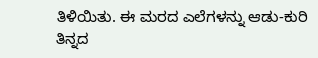ತಿಳಿಯಿತು. ಈ ಮರದ ಎಲೆಗಳನ್ನು ಆಡು-ಕುರಿ ತಿನ್ನದ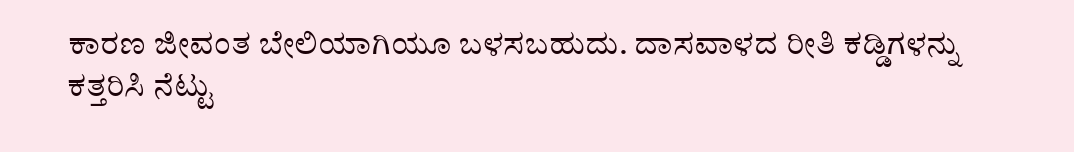ಕಾರಣ ಜೀವಂತ ಬೇಲಿಯಾಗಿಯೂ ಬಳಸಬಹುದು. ದಾಸವಾಳದ ರೀತಿ ಕಡ್ಡಿಗಳನ್ನು ಕತ್ತರಿಸಿ ನೆಟ್ಟು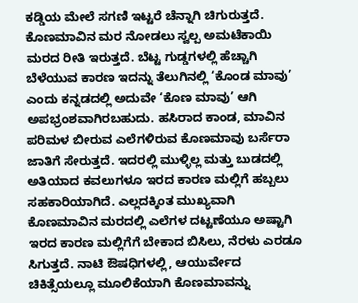ಕಡ್ಡಿಯ ಮೇಲೆ ಸಗಣಿ ಇಟ್ಟರೆ ಚೆನ್ನಾಗಿ ಚಿಗುರುತ್ತದೆ. ಕೊಣಮಾವಿನ ಮರ ನೋಡಲು ಸ್ವಲ್ಪ ಅಮಟೆಕಾಯಿ ಮರದ ರೀತಿ ಇರುತ್ತದೆ. ಬೆಟ್ಟ ಗುಡ್ಡಗಳಲ್ಲಿ ಹೆಚ್ಚಾಗಿ ಬೆಳೆಯುವ ಕಾರಣ ಇದನ್ನು ತೆಲುಗಿನಲ್ಲಿ ‘ಕೊಂಡ ಮಾವು’ ಎಂದು ಕನ್ನಡದಲ್ಲಿ ಅದುವೇ ‘ಕೊಣ ಮಾವು’ ಆಗಿ ಅಪಭ್ರಂಶವಾಗಿರಬಹುದು. ಹಸಿರಾದ ಕಾಂಡ, ಮಾವಿನ ಪರಿಮಳ ಬೀರುವ ಎಲೆಗಳಿರುವ ಕೊಣಮಾವು ಬರ್ಸೆರಾ ಜಾತಿಗೆ ಸೇರುತ್ತದೆ. ಇದರಲ್ಲಿ ಮುಳ್ಳಿಲ್ಲ ಮತ್ತು ಬುಡದಲ್ಲಿ ಅತಿಯಾದ ಕವಲುಗಳೂ ಇರದ ಕಾರಣ ಮಲ್ಲಿಗೆ ಹಬ್ಬಲು ಸಹಕಾರಿಯಾಗಿದೆ. ಎಲ್ಲದಕ್ಕಿಂತ ಮುಖ್ಯವಾಗಿ ಕೊಣಮಾವಿನ ಮರದಲ್ಲಿ ಎಲೆಗಳ ದಟ್ಟಣೆಯೂ ಅಷ್ಟಾಗಿ ಇರದ ಕಾರಣ ಮಲ್ಲಿಗೆಗೆ ಬೇಕಾದ ಬಿಸಿಲು, ನೆರಳು ಎರಡೂ ಸಿಗುತ್ತದೆ. ನಾಟಿ ಔಷಧಿಗಳಲ್ಲಿ, ಆಯುರ್ವೇದ ಚಿಕಿತ್ಸೆಯಲ್ಲೂ ಮೂಲಿಕೆಯಾಗಿ ಕೊಣಮಾವನ್ನು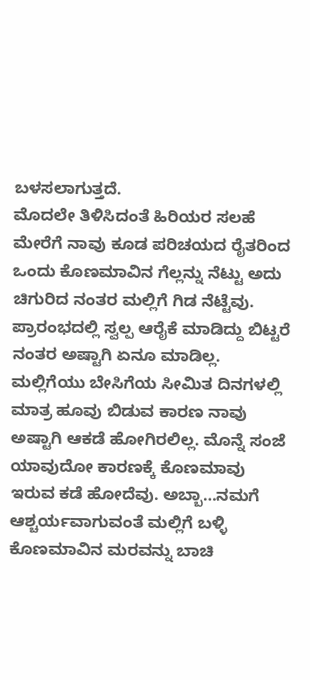ಬಳಸಲಾಗುತ್ತದೆ.
ಮೊದಲೇ ತಿಳಿಸಿದಂತೆ ಹಿರಿಯರ ಸಲಹೆ ಮೇರೆಗೆ ನಾವು ಕೂಡ ಪರಿಚಯದ ರೈತರಿಂದ ಒಂದು ಕೊಣಮಾವಿನ ಗೆಲ್ಲನ್ನು ನೆಟ್ಟು ಅದು ಚಿಗುರಿದ ನಂತರ ಮಲ್ಲಿಗೆ ಗಿಡ ನೆಟ್ಟೆವು. ಪ್ರಾರಂಭದಲ್ಲಿ ಸ್ವಲ್ಪ ಆರೈಕೆ ಮಾಡಿದ್ದು ಬಿಟ್ಟರೆ ನಂತರ ಅಷ್ಟಾಗಿ ಏನೂ ಮಾಡಿಲ್ಲ. ಮಲ್ಲಿಗೆಯು ಬೇಸಿಗೆಯ ಸೀಮಿತ ದಿನಗಳಲ್ಲಿ ಮಾತ್ರ ಹೂವು ಬಿಡುವ ಕಾರಣ ನಾವು ಅಷ್ಟಾಗಿ ಆಕಡೆ ಹೋಗಿರಲಿಲ್ಲ. ಮೊನ್ನೆ ಸಂಜೆ ಯಾವುದೋ ಕಾರಣಕ್ಕೆ ಕೊಣಮಾವು ಇರುವ ಕಡೆ ಹೋದೆವು. ಅಬ್ಬಾ…ನಮಗೆ ಆಶ್ಚರ್ಯವಾಗುವಂತೆ ಮಲ್ಲಿಗೆ ಬಳ್ಳಿ ಕೊಣಮಾವಿನ ಮರವನ್ನು ಬಾಚಿ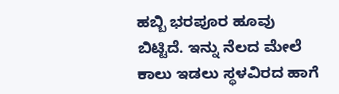ಹಬ್ಬಿ ಭರಪೂರ ಹೂವು ಬಿಟ್ಟಿದೆ. ಇನ್ನು ನೆಲದ ಮೇಲೆ ಕಾಲು ಇಡಲು ಸ್ಥಳವಿರದ ಹಾಗೆ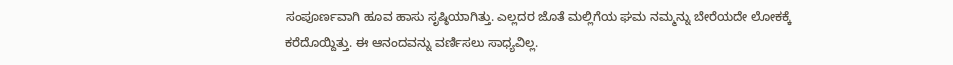ಸಂಪೂರ್ಣವಾಗಿ ಹೂವ ಹಾಸು ಸೃಷ್ಠಿಯಾಗಿತ್ತು. ಎಲ್ಲದರ ಜೊತೆ ಮಲ್ಲಿಗೆಯ ಘಮ ನಮ್ಮನ್ನು ಬೇರೆಯದೇ ಲೋಕಕ್ಕೆ ಕರೆದೊಯ್ದಿತ್ತು. ಈ ಆನಂದವನ್ನು ವರ್ಣಿಸಲು ಸಾಧ್ಯವಿಲ್ಲ.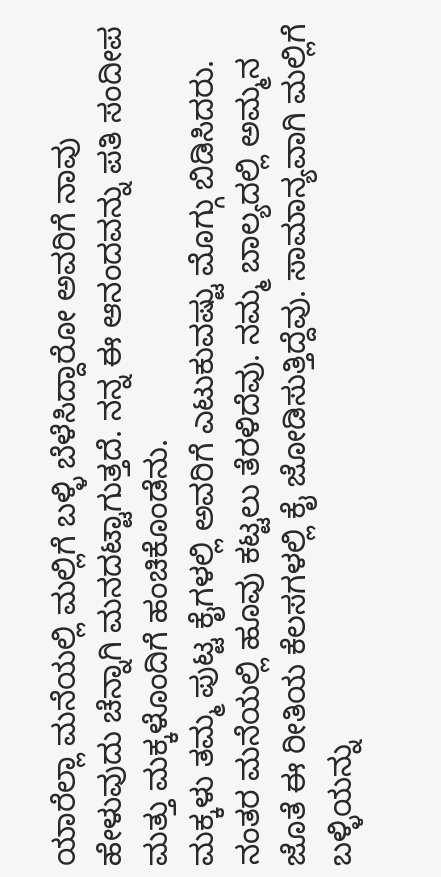ಯಾರೆಲ್ಲಾ ಮನೆಯಲ್ಲಿ ಮಲ್ಲಿಗೆ ಬಳ್ಳಿ ಬೆಳೆಸಿದ್ದಾರೋ ಅವರಿಗೆ ನಾವು ಹೇಳುವುದು ಚೆನ್ನಾಗಿ ಮನದಟ್ಟಾಗುತ್ತದೆ. ನನ್ನ ಈ ಆನಂದವನ್ನು ಪತಿ ಸಂದೀಪ ಮತ್ತು ಮಕ್ಕಳೊಂದಿಗೆ ಹಂಚಿಕೊಂಡೆನು.
ಮಕ್ಕಳು ತಮ್ಮ ಪುಟ್ಟ ಕೈಗಳಲ್ಲಿ ಅವರಿಗೆ ಎಟುಕುವಷ್ಟು ಮೊಗ್ಗು ಬಿಡಿಸಿದರು. ನಂತರ ಮನೆಯಲ್ಲಿ ಹೂವು ಕಟ್ಟಲು ತೆರಳಿದೆವು. ನಮ್ಮ ಬಾಲ್ಯದಲ್ಲಿ ಅಮ್ಮನ ಜೊತೆ ಈ ರೀತಿಯ ಕೆಲಸಗಳಲ್ಲಿ ಕೈ ಜೋಡಿಸುತ್ತಿದ್ದೆವು. ಸಾಮಾನ್ಯವಾಗಿ ಮಲ್ಲಿಗೆ ಬಳ್ಳಿಯನ್ನು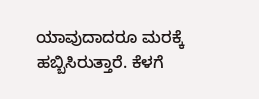ಯಾವುದಾದರೂ ಮರಕ್ಕೆ ಹಬ್ಬಿಸಿರುತ್ತಾರೆ. ಕೆಳಗೆ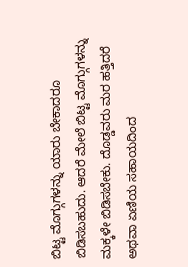ಬಿಟ್ಟ ಮೊಗ್ಗುಗಳನ್ನು ಯಾರು ಬೇಕಾದರೂ ಬಿಡಿಸಬಹುದು. ಆದರೆ ಮೇಲೆ ಬಿಟ್ಟ ಮೊಗ್ಗುಗಳನ್ನು ಮಕ್ಕಳೇ ಬಿಡಿಸಬೇಕು. ದೊಡ್ಡವರು ಮರ ಹತ್ತಿದರೆ ಅಥವಾ ಏಣಿಯ ಸಹಾಯದಿಂದ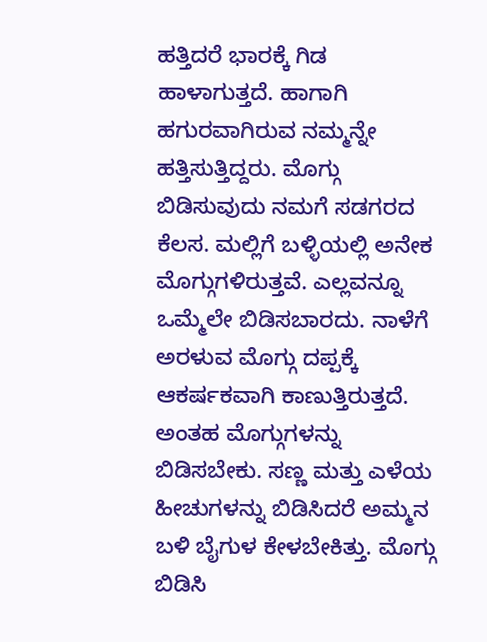ಹತ್ತಿದರೆ ಭಾರಕ್ಕೆ ಗಿಡ ಹಾಳಾಗುತ್ತದೆ. ಹಾಗಾಗಿ ಹಗುರವಾಗಿರುವ ನಮ್ಮನ್ನೇ ಹತ್ತಿಸುತ್ತಿದ್ದರು. ಮೊಗ್ಗು ಬಿಡಿಸುವುದು ನಮಗೆ ಸಡಗರದ ಕೆಲಸ. ಮಲ್ಲಿಗೆ ಬಳ್ಳಿಯಲ್ಲಿ ಅನೇಕ ಮೊಗ್ಗುಗಳಿರುತ್ತವೆ. ಎಲ್ಲವನ್ನೂ ಒಮ್ಮೆಲೇ ಬಿಡಿಸಬಾರದು. ನಾಳೆಗೆ ಅರಳುವ ಮೊಗ್ಗು ದಪ್ಪಕ್ಕೆ ಆಕರ್ಷಕವಾಗಿ ಕಾಣುತ್ತಿರುತ್ತದೆ. ಅಂತಹ ಮೊಗ್ಗುಗಳನ್ನು ಬಿಡಿಸಬೇಕು. ಸಣ್ಣ ಮತ್ತು ಎಳೆಯ ಹೀಚುಗಳನ್ನು ಬಿಡಿಸಿದರೆ ಅಮ್ಮನ ಬಳಿ ಬೈಗುಳ ಕೇಳಬೇಕಿತ್ತು. ಮೊಗ್ಗು ಬಿಡಿಸಿ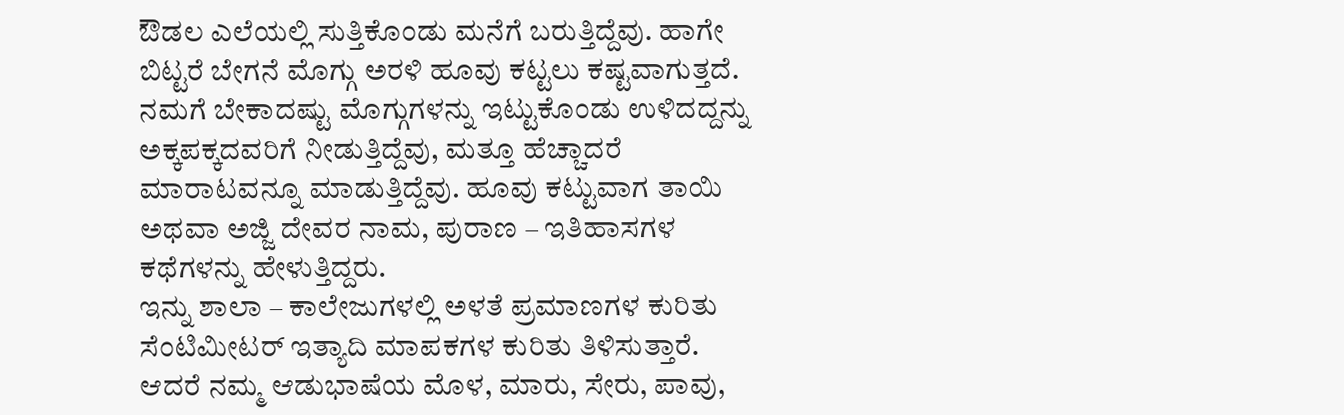ಔಡಲ ಎಲೆಯಲ್ಲಿ ಸುತ್ತಿಕೊಂಡು ಮನೆಗೆ ಬರುತ್ತಿದ್ದೆವು. ಹಾಗೇ ಬಿಟ್ಟರೆ ಬೇಗನೆ ಮೊಗ್ಗು ಅರಳಿ ಹೂವು ಕಟ್ಟಲು ಕಷ್ಟವಾಗುತ್ತದೆ. ನಮಗೆ ಬೇಕಾದಷ್ಟು ಮೊಗ್ಗುಗಳನ್ನು ಇಟ್ಟುಕೊಂಡು ಉಳಿದದ್ದನ್ನು ಅಕ್ಕಪಕ್ಕದವರಿಗೆ ನೀಡುತ್ತಿದ್ದೆವು, ಮತ್ತೂ ಹೆಚ್ಚಾದರೆ ಮಾರಾಟವನ್ನೂ ಮಾಡುತ್ತಿದ್ದೆವು. ಹೂವು ಕಟ್ಟುವಾಗ ತಾಯಿ ಅಥವಾ ಅಜ್ಜಿ ದೇವರ ನಾಮ, ಪುರಾಣ – ಇತಿಹಾಸಗಳ ಕಥೆಗಳನ್ನು ಹೇಳುತ್ತಿದ್ದರು.
ಇನ್ನು ಶಾಲಾ – ಕಾಲೇಜುಗಳಲ್ಲಿ ಅಳತೆ ಪ್ರಮಾಣಗಳ ಕುರಿತು ಸೆಂಟಿಮೀಟರ್ ಇತ್ಯಾದಿ ಮಾಪಕಗಳ ಕುರಿತು ತಿಳಿಸುತ್ತಾರೆ. ಆದರೆ ನಮ್ಮ ಆಡುಭಾಷೆಯ ಮೊಳ, ಮಾರು, ಸೇರು, ಪಾವು,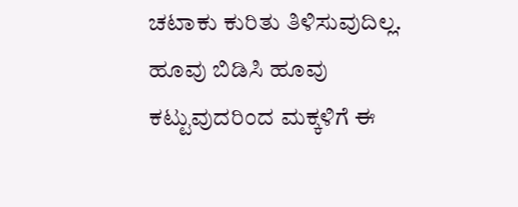ಚಟಾಕು ಕುರಿತು ತಿಳಿಸುವುದಿಲ್ಲ. ಹೂವು ಬಿಡಿಸಿ ಹೂವು ಕಟ್ಟುವುದರಿಂದ ಮಕ್ಕಳಿಗೆ ಈ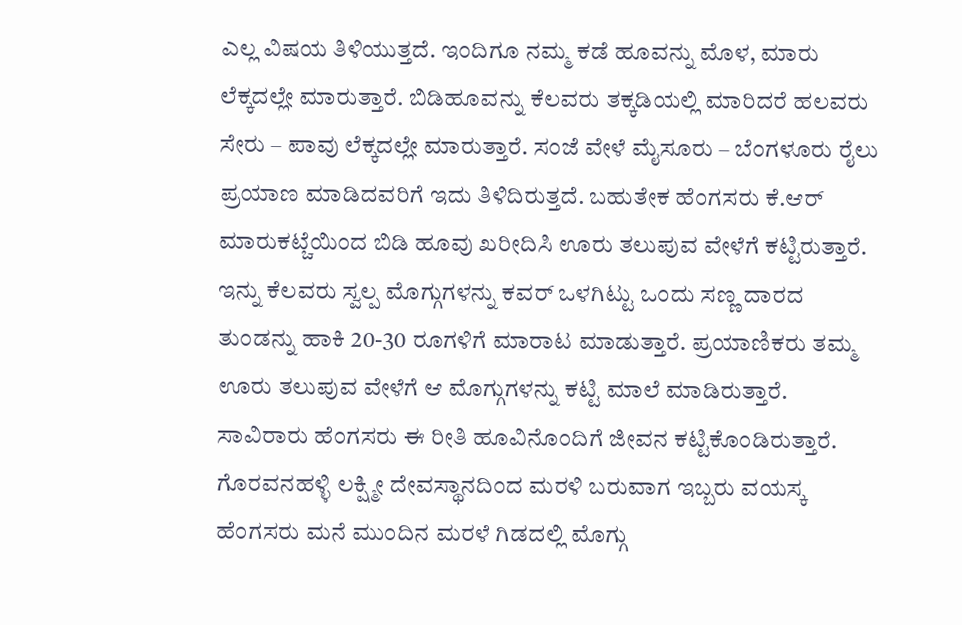ಎಲ್ಲ ವಿಷಯ ತಿಳಿಯುತ್ತದೆ. ಇಂದಿಗೂ ನಮ್ಮ ಕಡೆ ಹೂವನ್ನು ಮೊಳ, ಮಾರು ಲೆಕ್ಕದಲ್ಲೇ ಮಾರುತ್ತಾರೆ. ಬಿಡಿಹೂವನ್ನು ಕೆಲವರು ತಕ್ಕಡಿಯಲ್ಲಿ ಮಾರಿದರೆ ಹಲವರು ಸೇರು – ಪಾವು ಲೆಕ್ಕದಲ್ಲೇ ಮಾರುತ್ತಾರೆ. ಸಂಜೆ ವೇಳೆ ಮೈಸೂರು – ಬೆಂಗಳೂರು ರೈಲು ಪ್ರಯಾಣ ಮಾಡಿದವರಿಗೆ ಇದು ತಿಳಿದಿರುತ್ತದೆ. ಬಹುತೇಕ ಹೆಂಗಸರು ಕೆ.ಆರ್ ಮಾರುಕಟ್ಚೆಯಿಂದ ಬಿಡಿ ಹೂವು ಖರೀದಿಸಿ ಊರು ತಲುಪುವ ವೇಳೆಗೆ ಕಟ್ಟಿರುತ್ತಾರೆ. ಇನ್ನು ಕೆಲವರು ಸ್ವಲ್ಪ ಮೊಗ್ಗುಗಳನ್ನು ಕವರ್ ಒಳಗಿಟ್ಟು ಒಂದು ಸಣ್ಣ ದಾರದ ತುಂಡನ್ನು ಹಾಕಿ 20-30 ರೂಗಳಿಗೆ ಮಾರಾಟ ಮಾಡುತ್ತಾರೆ. ಪ್ರಯಾಣಿಕರು ತಮ್ಮ ಊರು ತಲುಪುವ ವೇಳೆಗೆ ಆ ಮೊಗ್ಗುಗಳನ್ನು ಕಟ್ಟಿ ಮಾಲೆ ಮಾಡಿರುತ್ತಾರೆ. ಸಾವಿರಾರು ಹೆಂಗಸರು ಈ ರೀತಿ ಹೂವಿನೊಂದಿಗೆ ಜೀವನ ಕಟ್ಟಿಕೊಂಡಿರುತ್ತಾರೆ.
ಗೊರವನಹಳ್ಳಿ ಲಕ್ಷ್ಮೀ ದೇವಸ್ಥಾನದಿಂದ ಮರಳಿ ಬರುವಾಗ ಇಬ್ಬರು ವಯಸ್ಕ ಹೆಂಗಸರು ಮನೆ ಮುಂದಿನ ಮರಳೆ ಗಿಡದಲ್ಲಿ ಮೊಗ್ಗು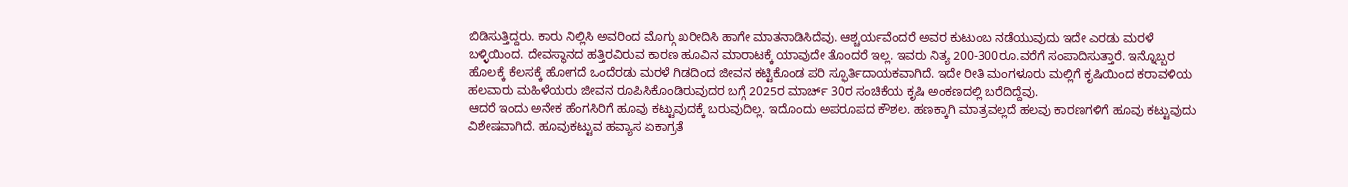ಬಿಡಿಸುತ್ತಿದ್ದರು. ಕಾರು ನಿಲ್ಲಿಸಿ ಅವರಿಂದ ಮೊಗ್ಗು ಖರೀದಿಸಿ ಹಾಗೇ ಮಾತನಾಡಿಸಿದೆವು. ಆಶ್ಚರ್ಯವೆಂದರೆ ಅವರ ಕುಟುಂಬ ನಡೆಯುವುದು ಇದೇ ಎರಡು ಮರಳೆ ಬಳ್ಳಿಯಿಂದ. ದೇವಸ್ಥಾನದ ಹತ್ತಿರವಿರುವ ಕಾರಣ ಹೂವಿನ ಮಾರಾಟಕ್ಕೆ ಯಾವುದೇ ತೊಂದರೆ ಇಲ್ಲ. ಇವರು ನಿತ್ಯ 200-300ರೂ.ವರೆಗೆ ಸಂಪಾದಿಸುತ್ತಾರೆ. ಇನ್ನೊಬ್ಬರ ಹೊಲಕ್ಕೆ ಕೆಲಸಕ್ಕೆ ಹೋಗದೆ ಒಂದೆರಡು ಮರಳೆ ಗಿಡದಿಂದ ಜೀವನ ಕಟ್ಟಿಕೊಂಡ ಪರಿ ಸ್ಫೂರ್ತಿದಾಯಕವಾಗಿದೆ. ಇದೇ ರೀತಿ ಮಂಗಳೂರು ಮಲ್ಲಿಗೆ ಕೃಷಿಯಿಂದ ಕರಾವಳಿಯ ಹಲವಾರು ಮಹಿಳೆಯರು ಜೀವನ ರೂಪಿಸಿಕೊಂಡಿರುವುದರ ಬಗ್ಗೆ 2025ರ ಮಾರ್ಚ್ 30ರ ಸಂಚಿಕೆಯ ಕೃಷಿ ಅಂಕಣದಲ್ಲಿ ಬರೆದಿದ್ದೆವು.
ಆದರೆ ಇಂದು ಅನೇಕ ಹೆಂಗಸಿರಿಗೆ ಹೂವು ಕಟ್ಟುವುದಕ್ಕೆ ಬರುವುದಿಲ್ಲ. ಇದೊಂದು ಅಪರೂಪದ ಕೌಶಲ. ಹಣಕ್ಕಾಗಿ ಮಾತ್ರವಲ್ಲದೆ ಹಲವು ಕಾರಣಗಳಿಗೆ ಹೂವು ಕಟ್ಟುವುದು ವಿಶೇಷವಾಗಿದೆ. ಹೂವುಕಟ್ಟುವ ಹವ್ಯಾಸ ಏಕಾಗ್ರತೆ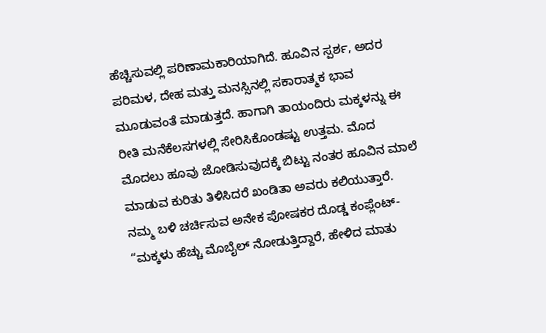ಹೆಚ್ಚಿಸುವಲ್ಲಿ ಪರಿಣಾಮಕಾರಿಯಾಗಿದೆ. ಹೂವಿನ ಸ್ಪರ್ಶ, ಅದರ ಪರಿಮಳ, ದೇಹ ಮತ್ತು ಮನಸ್ಸಿನಲ್ಲಿ ಸಕಾರಾತ್ಮಕ ಭಾವ ಮೂಡುವಂತೆ ಮಾಡುತ್ತದೆ. ಹಾಗಾಗಿ ತಾಯಂದಿರು ಮಕ್ಕಳನ್ನು ಈ ರೀತಿ ಮನೆಕೆಲಸಗಳಲ್ಲಿ ಸೇರಿಸಿಕೊಂಡಷ್ಟು ಉತ್ತಮ. ಮೊದ ಮೊದಲು ಹೂವು ಜೋಡಿಸುವುದಕ್ಕೆ ಬಿಟ್ಟು ನಂತರ ಹೂವಿನ ಮಾಲೆ ಮಾಡುವ ಕುರಿತು ತಿಳಿಸಿದರೆ ಖಂಡಿತಾ ಅವರು ಕಲಿಯುತ್ತಾರೆ.
ನಮ್ಮ ಬಳಿ ಚರ್ಚಿಸುವ ಅನೇಕ ಪೋಷಕರ ದೊಡ್ಡ ಕಂಪ್ಲೆಂಟ್- “ಮಕ್ಕಳು ಹೆಚ್ಚು ಮೊಬೈಲ್ ನೋಡುತ್ತಿದ್ದಾರೆ, ಹೇಳಿದ ಮಾತು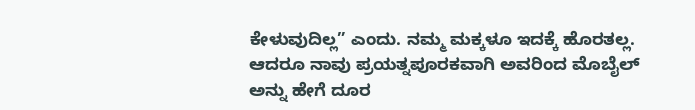ಕೇಳುವುದಿಲ್ಲ” ಎಂದು. ನಮ್ಮ ಮಕ್ಕಳೂ ಇದಕ್ಕೆ ಹೊರತಲ್ಲ. ಆದರೂ ನಾವು ಪ್ರಯತ್ನಪೂರಕವಾಗಿ ಅವರಿಂದ ಮೊಬೈಲ್ ಅನ್ನು ಹೇಗೆ ದೂರ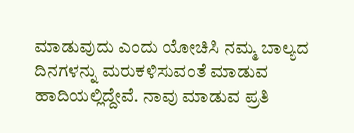ಮಾಡುವುದು ಎಂದು ಯೋಚಿಸಿ ನಮ್ಮ ಬಾಲ್ಯದ ದಿನಗಳನ್ನು ಮರುಕಳಿಸುವಂತೆ ಮಾಡುವ ಹಾದಿಯಲ್ಲಿದ್ದೇವೆ. ನಾವು ಮಾಡುವ ಪ್ರತಿ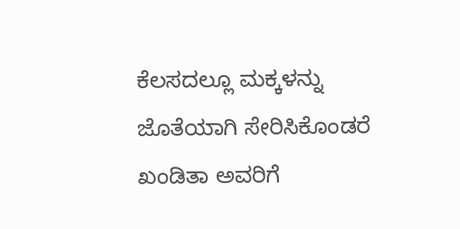ಕೆಲಸದಲ್ಲೂ ಮಕ್ಕಳನ್ನು ಜೊತೆಯಾಗಿ ಸೇರಿಸಿಕೊಂಡರೆ ಖಂಡಿತಾ ಅವರಿಗೆ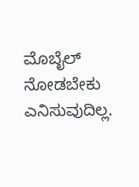ಮೊಬೈಲ್ ನೋಡಬೇಕು ಎನಿಸುವುದಿಲ್ಲ.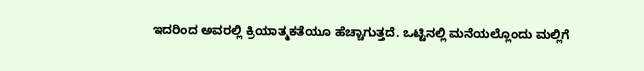ಇದರಿಂದ ಅವರಲ್ಲಿ ಕ್ರಿಯಾತ್ಮಕತೆಯೂ ಹೆಚ್ಚಾಗುತ್ತದೆ. ಒಟ್ಟಿನಲ್ಲಿ ಮನೆಯಲ್ಲೊಂದು ಮಲ್ಲಿಗೆ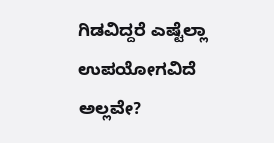ಗಿಡವಿದ್ದರೆ ಎಷ್ಟೆಲ್ಲಾ ಉಪಯೋಗವಿದೆ ಅಲ್ಲವೇ?